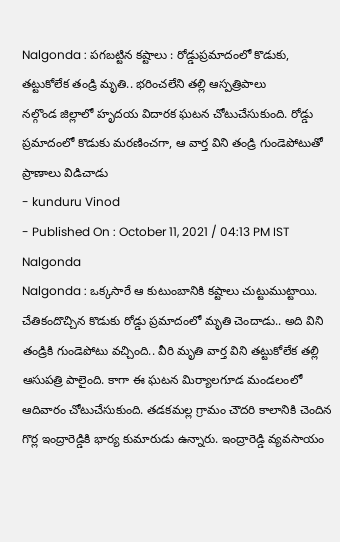Nalgonda : పగబట్టిన కష్టాలు : రోడ్డుప్రమాదంలో కొడుకు, తట్టుకోలేక తండ్రి మృతి.. భరించలేని తల్లి ఆస్పత్రిపాలు
నల్గొండ జిల్లాలో హృదయ విదారక ఘటన చోటుచేసుకుంది. రోడ్డు ప్రమాదంలో కొడుకు మరణించగా, ఆ వార్త విని తండ్రి గుండెపోటుతో ప్రాణాలు విడిచాడు
- kunduru Vinod
- Published On : October 11, 2021 / 04:13 PM IST
Nalgonda
Nalgonda : ఒక్కసారే ఆ కుటుంబానికి కష్టాలు చుట్టుముట్టాయి. చేతికందొచ్చిన కొడుకు రోడ్డు ప్రమాదంలో మృతి చెందాడు.. అది విని తండ్రికి గుండెపోటు వచ్చింది.. వీరి మృతి వార్త విని తట్టుకోలేక తల్లి ఆసుపత్రి పాలైంది. కాగా ఈ ఘటన మిర్యాలగూడ మండలంలో ఆదివారం చోటుచేసుకుంది. తడకమల్ల గ్రామం చౌదరి కాలానికి చెందిన గొర్ల ఇంద్రారెడ్డికి భార్య కుమారుడు ఉన్నారు. ఇంద్రారెడ్డి వ్యవసాయం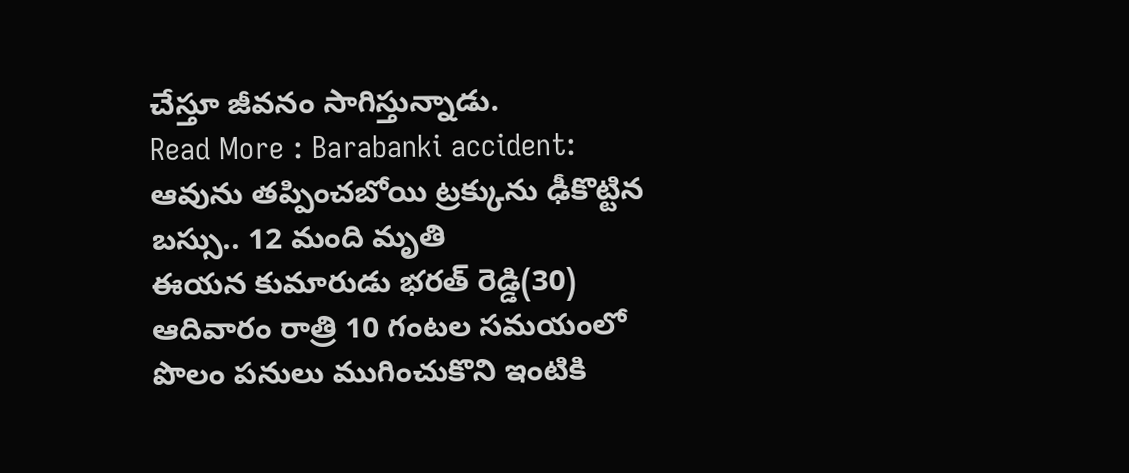చేస్తూ జీవనం సాగిస్తున్నాడు.
Read More : Barabanki accident: ఆవును తప్పించబోయి ట్రక్కును ఢీకొట్టిన బస్సు.. 12 మంది మృతి
ఈయన కుమారుడు భరత్ రెడ్డి(30) ఆదివారం రాత్రి 10 గంటల సమయంలో పొలం పనులు ముగించుకొని ఇంటికి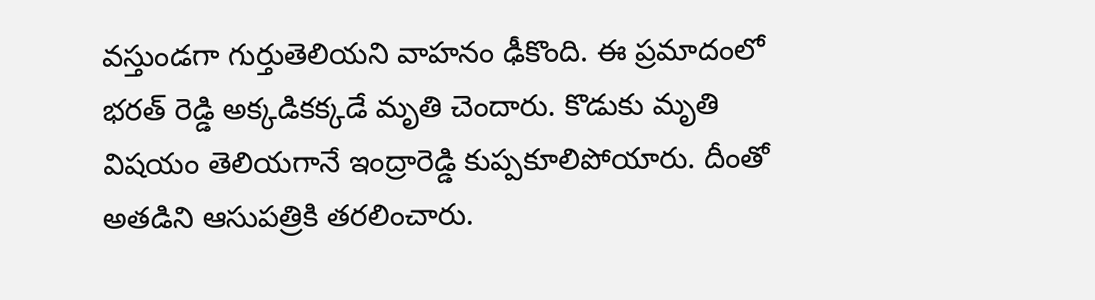వస్తుండగా గుర్తుతెలియని వాహనం ఢీకొంది. ఈ ప్రమాదంలో భరత్ రెడ్డి అక్కడికక్కడే మృతి చెందారు. కొడుకు మృతి విషయం తెలియగానే ఇంద్రారెడ్డి కుప్పకూలిపోయారు. దీంతో అతడిని ఆసుపత్రికి తరలించారు.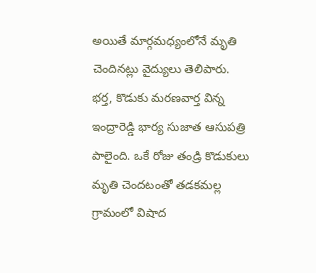అయితే మార్గమధ్యంలోనే మృతి చెందినట్లు వైద్యులు తెలిపారు. భర్త, కొడుకు మరణవార్త విన్న ఇంద్రారెడ్డి భార్య సుజాత ఆసుపత్రి పాలైంది. ఒకే రోజు తండ్రి కొడుకులు మృతి చెందటంతో తడకమల్ల గ్రామంలో విషాద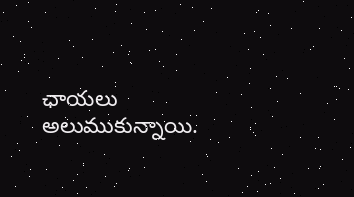ఛాయలు అలుముకున్నాయి.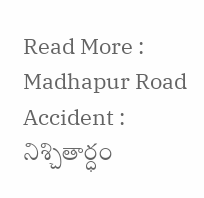Read More : Madhapur Road Accident : నిశ్చితార్ధం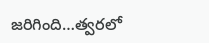జరిగింది…త్వరలో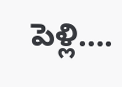పెళ్లి….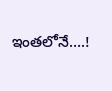ఇంతలోనే….!